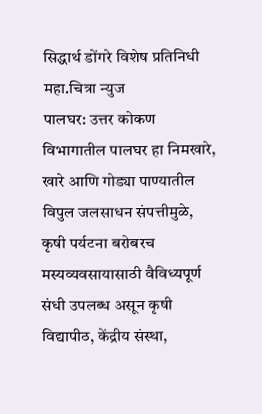सिद्धार्थ डोंगरे विशेष प्रतिनिधी महा.चित्रा न्युज
पालघर: उत्तर कोकण विभागातील पालघर हा निमखारे, खारे आणि गोड्या पाण्यातील विपुल जलसाधन संपत्तीमुळे, कृषी पर्यटना बरोबरच मस्यव्यवसायासाठी वैविध्यपूर्ण संधी उपलब्ध असून कृषी विद्यापीठ, केंद्रीय संस्था,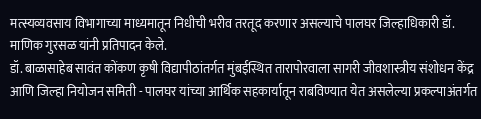मत्स्यव्यवसाय विभागाच्या माध्यमातून निधीची भरीव तरतूद करणार असल्याचे पालघर जिल्हाधिकारी डॉ. माणिक गुरसळ यांनी प्रतिपादन केले.
डॉ. बाळासाहेब सावंत कोंकण कृषी विद्यापीठांतर्गत मुंबईस्थित तारापोरवाला सागरी जीवशास्त्रीय संशोधन केंद्र आणि जिल्हा नियोजन समिती - पालघर यांच्या आर्थिक सहकार्यातून राबविण्यात येत असलेल्या प्रकल्पाअंतर्गत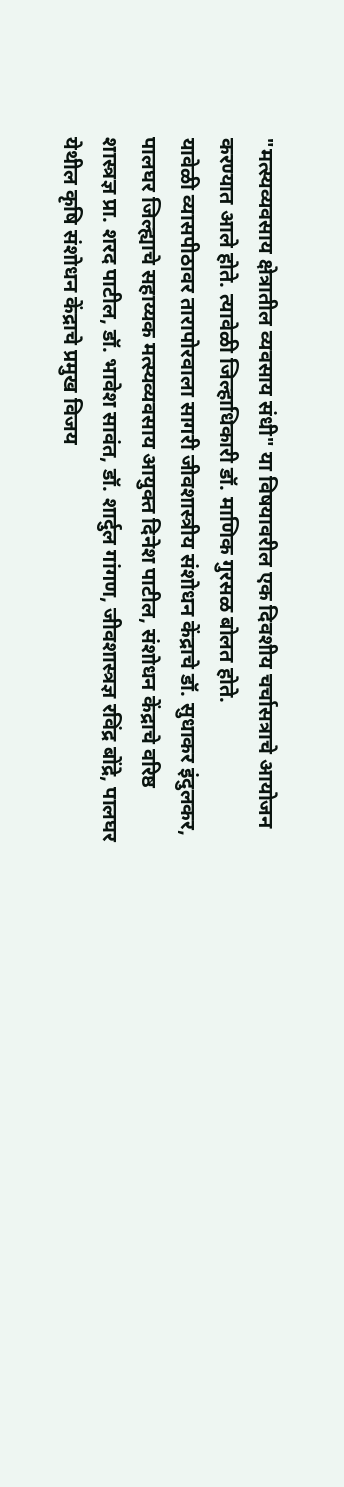"मत्स्यव्यवसाय क्षेत्रातील व्यवसाय संधी" या विषयावरील एक दिवशीय चर्चासत्राचे आयोजन करण्यात आले होते. त्यावेळी जिल्हाधिकारी डॉ. माणिक गुरसळ बोलत होते.
यावेळी व्यासपीठावर तारापोरवाला सागरी जीवशास्त्रीय संशोधन केंद्राचे डॉ. सुधाकर इंदुलकर, पालघर जिल्ह्याचे सहाय्यक मत्स्यव्यवसाय आयुक्त दिनेश पाटील, संशोधन केंद्राचे वरिष्ठ शास्त्रज्ञ प्रा. शरद पाटील, डॉ. भावेश सावंत, डॉ. शार्दुल गांगण, जीवशास्त्रज्ञ रविंद्र बोंद्रे, पालघर येथील कृषि संशोधन केंद्राचे प्रमुख विजय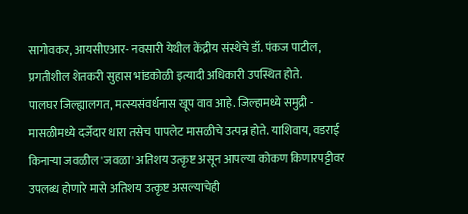सागोवकर, आयसीएआर- नवसारी येथील केंद्रीय संस्थेचे डॉ. पंकज पाटील, प्रगतीशील शेतकरी सुहास भांडकोळी इत्यादी अधिकारी उपस्थित होते.
पालघर जिल्ह्यालगत, मत्स्यसंवर्धनास खूप वाव आहे. जिल्हामध्ये समुद्री - मासळीमध्ये दर्जेदार धारा तसेच पापलेट मासळीचे उत्पन्न होते. याशिवाय, वडराई किनाऱ्या जवळील 'जवळा' अतिशय उत्कृष्ट असून आपल्या कोकण किणारपट्टीवर उपलब्ध होणारे मासे अतिशय उत्कृष्ट असल्याचेही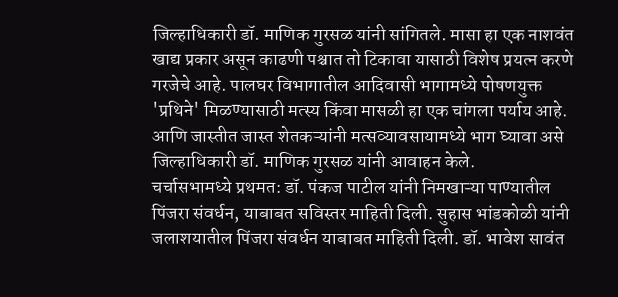जिल्हाधिकारी डॉ. माणिक गुरसळ यांनी सांगितले. मासा हा एक नाशवंत खाद्य प्रकार असून काढणी पश्चात तो टिकावा यासाठी विशेष प्रयत्न करणे गरजेचे आहे. पालघर विभागातील आदिवासी भागामध्ये पोषणयुक्त 'प्रथिने' मिळण्यासाठी मत्स्य किंवा मासळी हा एक चांगला पर्याय आहे. आणि जास्तीत जास्त शेतकऱ्यांनी मत्सव्यावसायामध्ये भाग घ्यावा असे जिल्हाधिकारी डॉ. माणिक गुरसळ यांनी आवाहन केले.
चर्चासभामध्ये प्रथमत: डॉ. पंकज पाटील यांनी निमखाऱ्या पाण्यातील पिंजरा संवर्धन, याबाबत सविस्तर माहिती दिली. सुहास भांडकोळी यांनी जलाशयातील पिंजरा संवर्धन याबाबत माहिती दिली. डॉ. भावेश सावंत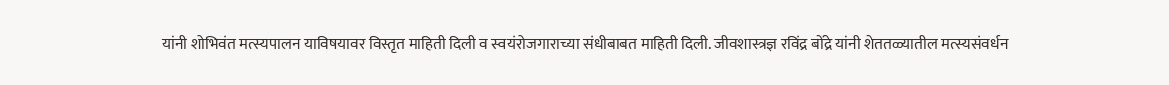यांनी शोभिवंत मत्स्यपालन याविषयावर विस्तृत माहिती दिली व स्वयंरोजगाराच्या संधीबाबत माहिती दिली. जीवशास्त्रज्ञ रविंद्र बोंद्रे यांनी शेततळ्यातील मत्स्यसंवर्धन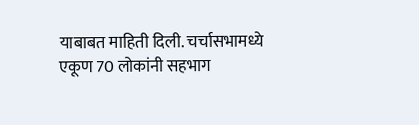याबाबत माहिती दिली. चर्चासभामध्ये एकूण 70 लोकांनी सहभाग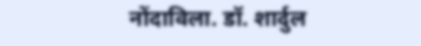नोंदाविला. डॉ. शार्दुल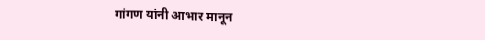गांगण यांनी आभार मानून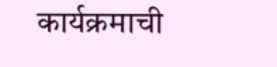कार्यक्रमाची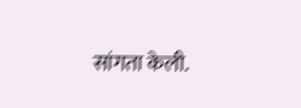सांगता केली.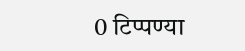0 टिप्पण्या